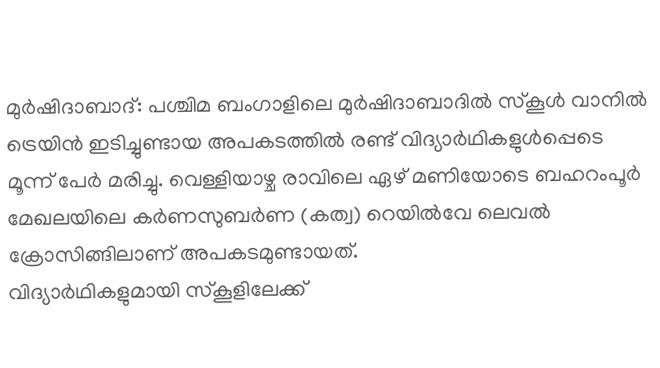മുർഷിദാബാദ്: പശ്ചിമ ബംഗാളിലെ മുർഷിദാബാദിൽ സ്കൂൾ വാനിൽ ട്രെയിൻ ഇടിച്ചുണ്ടായ അപകടത്തിൽ രണ്ട് വിദ്യാർഥികളുൾപ്പെടെ മൂന്ന് പേർ മരിച്ചു. വെള്ളിയാഴ്ച രാവിലെ ഏഴ് മണിയോടെ ബഹറംപൂർ മേഖലയിലെ കർണസുബർണ (കത്വ) റെയിൽവേ ലെവൽ ക്രോസിങ്ങിലാണ് അപകടമുണ്ടായത്.
വിദ്യാർഥികളുമായി സ്കൂളിലേക്ക്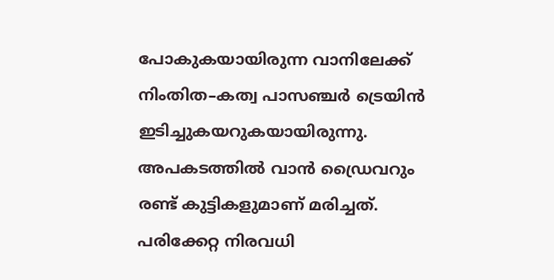പോകുകയായിരുന്ന വാനിലേക്ക് നിംതിത–കത്വ പാസഞ്ചർ ട്രെയിൻ ഇടിച്ചുകയറുകയായിരുന്നു. അപകടത്തിൽ വാൻ ഡ്രൈവറും രണ്ട് കുട്ടികളുമാണ് മരിച്ചത്. പരിക്കേറ്റ നിരവധി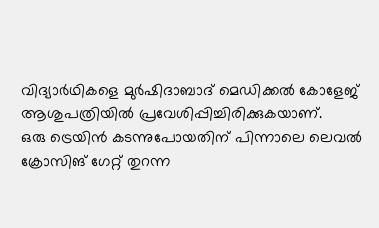വിദ്യാർഥികളെ മുർഷിദാബാദ് മെഡിക്കൽ കോളേജ് ആശുപത്രിയിൽ പ്രവേശിപ്പിച്ചിരിക്കുകയാണ്.
ഒരു ട്രെയിൻ കടന്നുപോയതിന് പിന്നാലെ ലെവൽ ക്രോസിങ് ഗേറ്റ് തുറന്ന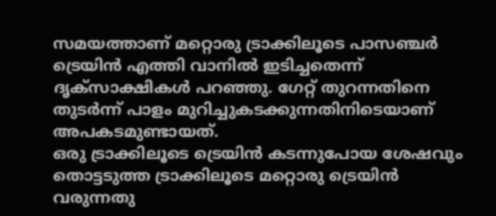സമയത്താണ് മറ്റൊരു ട്രാക്കിലൂടെ പാസഞ്ചർ ട്രെയിൻ എത്തി വാനിൽ ഇടിച്ചതെന്ന് ദൃക്സാക്ഷികൾ പറഞ്ഞു. ഗേറ്റ് തുറന്നതിനെ തുടർന്ന് പാളം മുറിച്ചുകടക്കുന്നതിനിടെയാണ് അപകടമുണ്ടായത്.
ഒരു ട്രാക്കിലൂടെ ട്രെയിൻ കടന്നുപോയ ശേഷവും തൊട്ടടുത്ത ട്രാക്കിലൂടെ മറ്റൊരു ട്രെയിൻ വരുന്നതു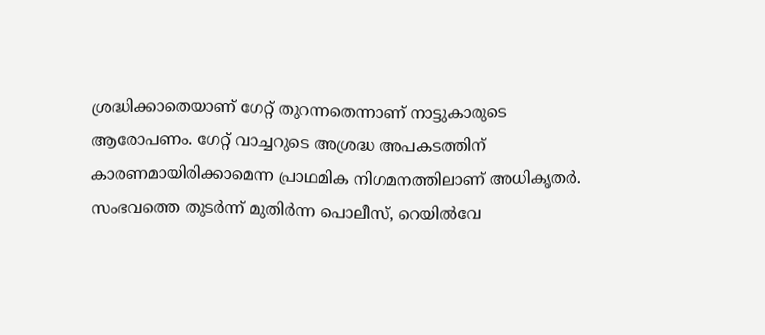ശ്രദ്ധിക്കാതെയാണ് ഗേറ്റ് തുറന്നതെന്നാണ് നാട്ടുകാരുടെ ആരോപണം. ഗേറ്റ് വാച്ചറുടെ അശ്രദ്ധ അപകടത്തിന് കാരണമായിരിക്കാമെന്ന പ്രാഥമിക നിഗമനത്തിലാണ് അധികൃതർ.
സംഭവത്തെ തുടർന്ന് മുതിർന്ന പൊലീസ്, റെയിൽവേ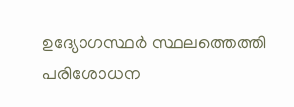ഉദ്യോഗസ്ഥർ സ്ഥലത്തെത്തി പരിശോധന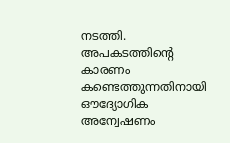നടത്തി. അപകടത്തിന്റെ കാരണം കണ്ടെത്തുന്നതിനായി ഔദ്യോഗിക അന്വേഷണം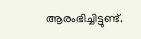ആരംഭിച്ചിട്ടുണ്ട്.